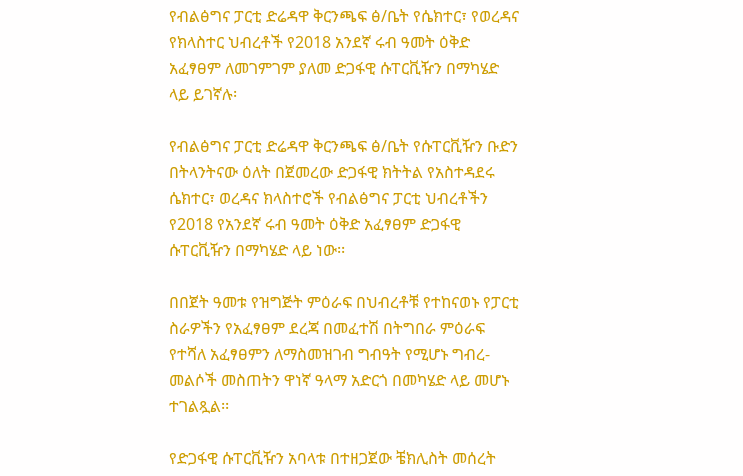የብልፅግና ፓርቲ ድሬዳዋ ቅርንጫፍ ፅ/ቤት የሴክተር፣ የወረዳና የክላስተር ህብረቶች የ2018 አንደኛ ሩብ ዓመት ዕቅድ አፈፃፀም ለመገምገም ያለመ ድጋፋዊ ሱፐርቪዥን በማካሄድ ላይ ይገኛሉ፡

የብልፅግና ፓርቲ ድሬዳዋ ቅርንጫፍ ፅ/ቤት የሱፐርቪዥን ቡድን በትላንትናው ዕለት በጀመረው ድጋፋዊ ክትትል የአስተዳደሩ ሴክተር፣ ወረዳና ክላስተሮች የብልፅግና ፓርቲ ህብረቶችን የ2018 የአንደኛ ሩብ ዓመት ዕቅድ አፈፃፀም ድጋፋዊ ሱፐርቪዥን በማካሄድ ላይ ነው፡፡

በበጀት ዓመቱ የዝግጅት ምዕራፍ በህብረቶቹ የተከናወኑ የፓርቲ ስራዎችን የአፈፃፀም ደረጃ በመፈተሽ በትግበራ ምዕራፍ የተሻለ አፈፃፀምን ለማስመዝገብ ግብዓት የሚሆኑ ግብረ-መልሶች መስጠትን ዋነኛ ዓላማ አድርጎ በመካሄድ ላይ መሆኑ ተገልጿል፡፡

የድጋፋዊ ሱፐርቪዥን አባላቱ በተዘጋጀው ቼክሊስት መሰረት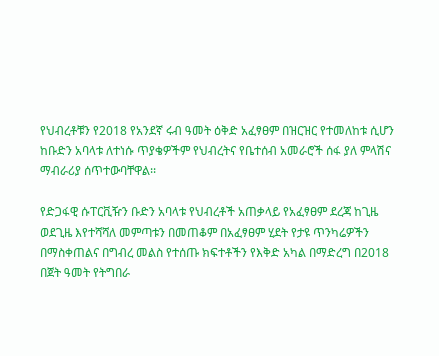የህብረቶቹን የ2018 የአንደኛ ሩብ ዓመት ዕቅድ አፈፃፀም በዝርዝር የተመለከቱ ሲሆን ከቡድን አባላቱ ለተነሱ ጥያቄዎችም የህብረትና የቤተሰብ አመራሮች ሰፋ ያለ ምላሽና ማብራሪያ ሰጥተውባቸዋል፡፡

የድጋፋዊ ሱፐርቪዥን ቡድን አባላቱ የህብረቶች አጠቃላይ የአፈፃፀም ደረጃ ከጊዜ ወደጊዜ እየተሻሻለ መምጣቱን በመጠቆም በአፈፃፀም ሂደት የታዩ ጥንካሬዎችን በማስቀጠልና በግብረ መልስ የተሰጡ ክፍተቶችን የእቅድ አካል በማድረግ በ2018 በጀት ዓመት የትግበራ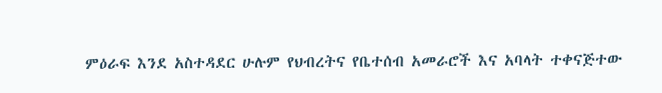ምዕራፍ እንደ አስተዳደር ሁሉም የህብረትና የቤተሰብ አመራሮች እና አባላት ተቀናጅተው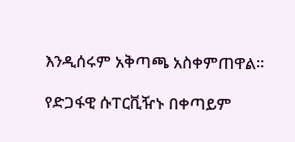እንዲሰሩም አቅጣጫ አስቀምጠዋል፡፡

የድጋፋዊ ሱፐርቪዥኑ በቀጣይም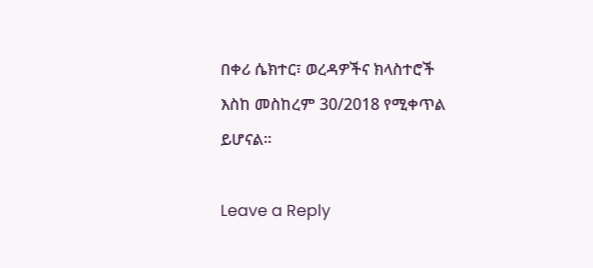በቀሪ ሴክተር፣ ወረዳዎችና ክላስተሮች እስከ መስከረም 30/2018 የሚቀጥል ይሆናል።

Leave a Reply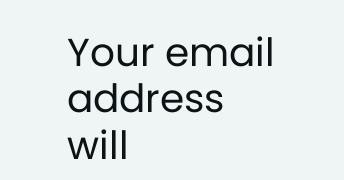Your email address will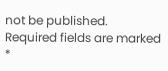not be published. Required fields are marked *